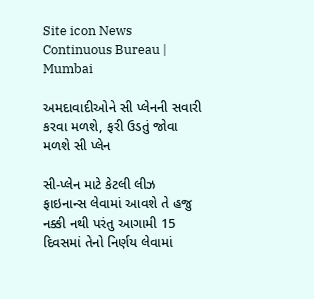Site icon News Continuous Bureau | Mumbai

અમદાવાદીઓને સી પ્લેનની સવારી કરવા મળશે, ફરી ઉડતું જોવા મળશે સી પ્લેન

સી-પ્લેન માટે કેટલી લીઝ ફાઇનાન્સ લેવામાં આવશે તે હજુ નક્કી નથી પરંતુ આગામી 15 દિવસમાં તેનો નિર્ણય લેવામાં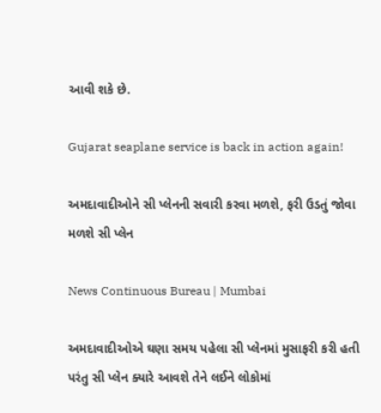આવી શકે છે.

Gujarat seaplane service is back in action again!

અમદાવાદીઓને સી પ્લેનની સવારી કરવા મળશે, ફરી ઉડતું જોવા મળશે સી પ્લેન

News Continuous Bureau | Mumbai

અમદાવાદીઓએ ઘણા સમય પહેલા સી પ્લેનમાં મુસાફરી કરી હતી પરંતુ સી પ્લેન ક્યારે આવશે તેને લઈને લોકોમાં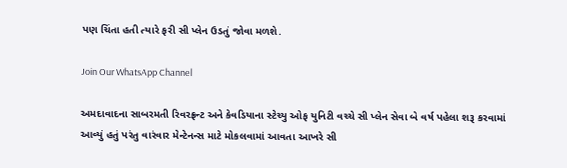પણ ચિંતા હતી ત્યારે ફરી સી પ્લેન ઉડતું જોવા મળશે.

Join Our WhatsApp Channel

અમદાવાદના સાબરમતી રિવરફ્રન્ટ અને કેવડિયાના સ્ટેચ્યુ ઓફ યુનિટી વચ્ચે સી પ્લેન સેવા બે વર્ષ પહેલા શરૂ કરવામાં આવ્યું હતું પરંતુ વારંવાર મેન્ટેનન્સ માટે મોકલવામાં આવતા આખરે સી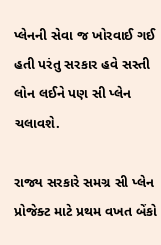પ્લેનની સેવા જ ખોરવાઈ ગઈ હતી પરંતુ સરકાર હવે સસ્તી લોન લઈને પણ સી પ્લેન ચલાવશે.

રાજ્ય સરકારે સમગ્ર સી પ્લેન પ્રોજેક્ટ માટે પ્રથમ વખત બેંકો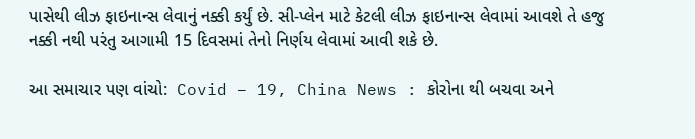પાસેથી લીઝ ફાઇનાન્સ લેવાનું નક્કી કર્યું છે. સી-પ્લેન માટે કેટલી લીઝ ફાઇનાન્સ લેવામાં આવશે તે હજુ નક્કી નથી પરંતુ આગામી 15 દિવસમાં તેનો નિર્ણય લેવામાં આવી શકે છે.

આ સમાચાર પણ વાંચો:  Covid – 19, China News : કોરોના થી બચવા અને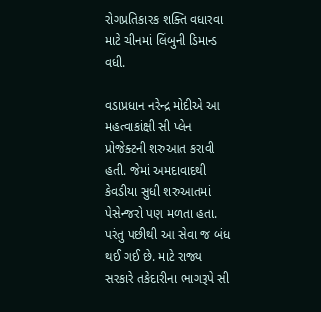રોગપ્રતિકારક શક્તિ વધારવા માટે ચીનમાં લિંબુની ડિમાન્ડ વધી.

વડાપ્રધાન નરેન્દ્ર મોદીએ આ મહત્વાકાંક્ષી સી પ્લેન પ્રોજેક્ટની શરુઆત કરાવી હતી. જેમાં અમદાવાદથી કેવડીયા સુધી શરુઆતમાં પેસેન્જરો પણ મળતા હતા. પરંતુ પછીથી આ સેવા જ બંધ થઈ ગઈ છે. માટે રાજ્ય સરકારે તકેદારીના ભાગરૂપે સી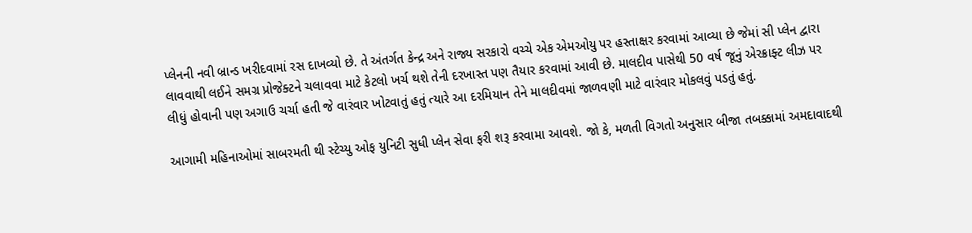પ્લેનની નવી બ્રાન્ડ ખરીદવામાં રસ દાખવ્યો છે. તે અંતર્ગત કેન્દ્ર અને રાજ્ય સરકારો વચ્ચે એક એમઓયુ પર હસ્તાક્ષર કરવામાં આવ્યા છે જેમાં સી પ્લેન દ્વારા લાવવાથી લઈને સમગ્ર પ્રોજેક્ટને ચલાવવા માટે કેટલો ખર્ચ થશે તેની દરખાસ્ત પણ તૈયાર કરવામાં આવી છે. માલદીવ પાસેથી 50 વર્ષ જૂનું એરક્રાફ્ટ લીઝ પર લીધું હોવાની પણ અગાઉ ચર્ચા હતી જે વારંવાર ખોટવાતું હતું ત્યારે આ દરમિયાન તેને માલદીવમાં જાળવણી માટે વારંવાર મોકલવું પડતું હતું.

આગામી મહિનાઓમાં સાબરમતી થી સ્ટેચ્યુ ઓફ યુનિટી સુધી પ્લેન સેવા ફરી શરૂ કરવામા આવશે. જો કે, મળતી વિગતો અનુસાર બીજા તબક્કામાં અમદાવાદથી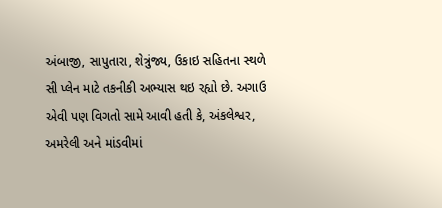અંબાજી, સાપુતારા, શેત્રુંજ્ય, ઉકાઇ સહિતના સ્થળે સી પ્લેન માટે તકનીકી અભ્યાસ થઇ રહ્યો છે. અગાઉ એવી પણ વિગતો સામે આવી હતી કે, અંકલેશ્વર, અમરેલી અને માંડવીમાં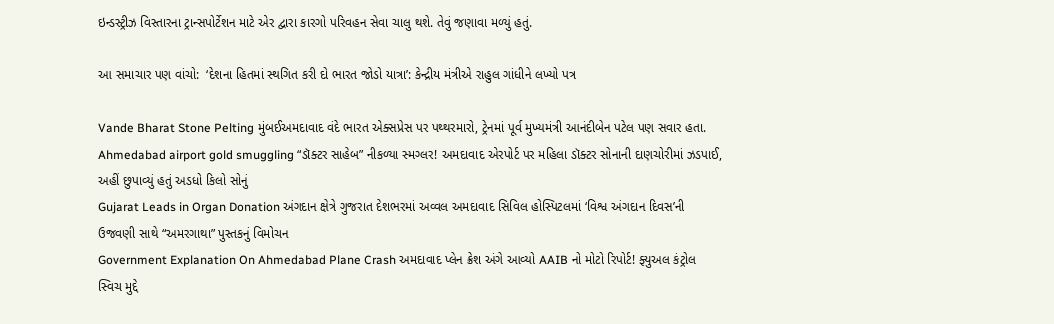ઇન્ડસ્ટ્રીઝ વિસ્તારના ટ્રાન્સપોર્ટેશન માટે એર દ્વારા કારગો પરિવહન સેવા ચાલુ થશે. તેવું જણાવા મળ્યું હતું.

આ સમાચાર પણ વાંચો:  ‘દેશના હિતમાં સ્થગિત કરી દો ભારત જોડો યાત્રા’: કેન્દ્રીય મંત્રીએ રાહુલ ગાંધીને લખ્યો પત્ર

Vande Bharat Stone Pelting મુંબઈઅમદાવાદ વંદે ભારત એક્સપ્રેસ પર પથ્થરમારો, ટ્રેનમાં પૂર્વ મુખ્યમંત્રી આનંદીબેન પટેલ પણ સવાર હતા.
Ahmedabad airport gold smuggling “ડૉક્ટર સાહેબ” નીકળ્યા સ્મગ્લર! અમદાવાદ એરપોર્ટ પર મહિલા ડૉક્ટર સોનાની દાણચોરીમાં ઝડપાઈ, અહીં છુપાવ્યું હતું અડધો કિલો સોનું
Gujarat Leads in Organ Donation અંગદાન ક્ષેત્રે ગુજરાત દેશભરમાં અવ્વલ અમદાવાદ સિવિલ હોસ્પિટલમાં ‘વિશ્વ અંગદાન દિવસ’ની ઉજવણી સાથે “અમરગાથા” પુસ્તકનું વિમોચન
Government Explanation On Ahmedabad Plane Crash અમદાવાદ પ્લેન ક્રેશ અંગે આવ્યો AAIB નો મોટો રિપોર્ટ! ફ્યુઅલ કંટ્રોલ સ્વિચ મુદ્દે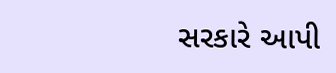સરકારે આપી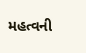મહત્વની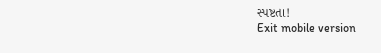સ્પષ્ટતા!
Exit mobile version